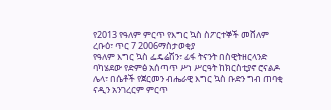የ2013 የዓለም ምርጥ የእግር ኳስ ስፖርተኞች መሸለም
ረቡዕ፣ ጥር 7 2006ማስታወቂያ
የዓለም እግር ኳስ ፌዴሬሽን፣ ፊፋ ትናንት በስዊትዘርላንድ ባካሄደው የድምፅ አሰጣጥ ሥነ ሥርዓት ከክርስቲያኖ ሮናልዶ ሌላ፣ በሴቶች የጀርመን ብሔራዊ እግር ኳስ ቡድን ግብ ጠባቂ ናዲን አንገረርም ምርጥ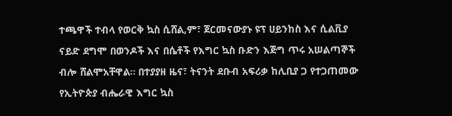ተጫዋች ተብላ የወርቅ ኳስ ሲሸል,ም፣ ጀርመናውያኑ ዩፕ ሀይንከስ እና ሲልቪያ ናይድ ደግሞ በወንዶች እና በሴቶች የእግር ኳስ ቡድን እጅግ ጥሩ አሠልጣኞች ብሎ ሸልሞአቸዋል። በተያያዘ ዜና፣ ትናንት ደቡብ አፍሪቃ ከሊቢያ ጋ የተጋጠመው የኢትዮጵያ ብሔራዊ እግር ኳስ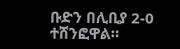ቡድን በሊቢያ 2-0 ተሸንፎዋል።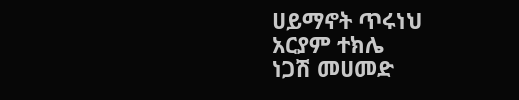ሀይማኖት ጥሩነህ
አርያም ተክሌ
ነጋሽ መሀመድ